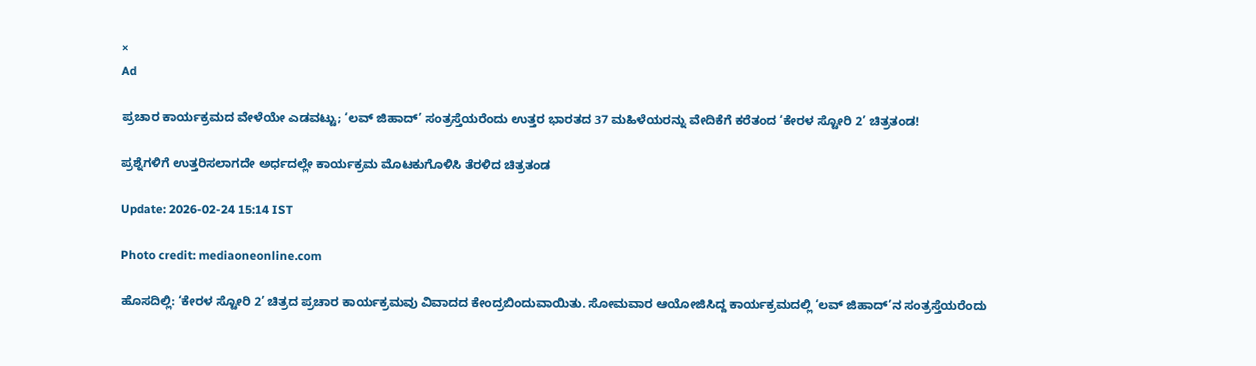×
Ad

ಪ್ರಚಾರ ಕಾರ್ಯಕ್ರಮದ ವೇಳೆಯೇ ಎಡವಟ್ಟು; ‘ಲವ್ ಜಿಹಾದ್’ ಸಂತ್ರಸ್ತೆಯರೆಂದು ಉತ್ತರ ಭಾರತದ 37 ಮಹಿಳೆಯರನ್ನು ವೇದಿಕೆಗೆ ಕರೆತಂದ ‘ಕೇರಳ ಸ್ಟೋರಿ 2’ ಚಿತ್ರತಂಡ!

ಪ್ರಶ್ನೆಗಳಿಗೆ ಉತ್ತರಿಸಲಾಗದೇ ಅರ್ಧದಲ್ಲೇ ಕಾರ್ಯಕ್ರಮ ಮೊಟಕುಗೊಳಿಸಿ ತೆರಳಿದ ಚಿತ್ರತಂಡ

Update: 2026-02-24 15:14 IST

Photo credit: mediaoneonline.com

ಹೊಸದಿಲ್ಲಿ: ‘ಕೇರಳ ಸ್ಟೋರಿ 2’ ಚಿತ್ರದ ಪ್ರಚಾರ ಕಾರ್ಯಕ್ರಮವು ವಿವಾದದ ಕೇಂದ್ರಬಿಂದುವಾಯಿತು. ಸೋಮವಾರ ಆಯೋಜಿಸಿದ್ದ ಕಾರ್ಯಕ್ರಮದಲ್ಲಿ ‘ಲವ್ ಜಿಹಾದ್’ನ ಸಂತ್ರಸ್ತೆಯರೆಂದು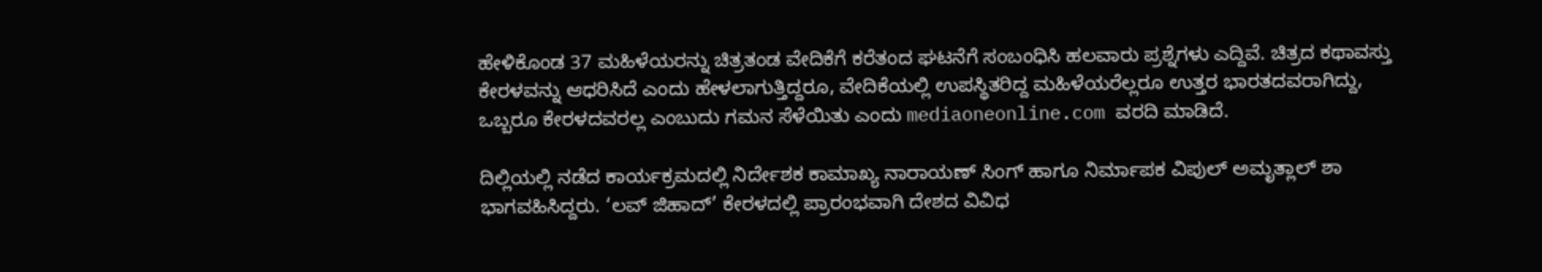ಹೇಳಿಕೊಂಡ 37 ಮಹಿಳೆಯರನ್ನು ಚಿತ್ರತಂಡ ವೇದಿಕೆಗೆ ಕರೆತಂದ ಘಟನೆಗೆ ಸಂಬಂಧಿಸಿ ಹಲವಾರು ಪ್ರಶ್ನೆಗಳು ಎದ್ದಿವೆ. ಚಿತ್ರದ ಕಥಾವಸ್ತು ಕೇರಳವನ್ನು ಆಧರಿಸಿದೆ ಎಂದು ಹೇಳಲಾಗುತ್ತಿದ್ದರೂ, ವೇದಿಕೆಯಲ್ಲಿ ಉಪಸ್ಥಿತರಿದ್ದ ಮಹಿಳೆಯರೆಲ್ಲರೂ ಉತ್ತರ ಭಾರತದವರಾಗಿದ್ದು, ಒಬ್ಬರೂ ಕೇರಳದವರಲ್ಲ ಎಂಬುದು ಗಮನ ಸೆಳೆಯಿತು ಎಂದು mediaoneonline.com ವರದಿ ಮಾಡಿದೆ.

ದಿಲ್ಲಿಯಲ್ಲಿ ನಡೆದ ಕಾರ್ಯಕ್ರಮದಲ್ಲಿ ನಿರ್ದೇಶಕ ಕಾಮಾಖ್ಯ ನಾರಾಯಣ್ ಸಿಂಗ್ ಹಾಗೂ ನಿರ್ಮಾಪಕ ವಿಪುಲ್ ಅಮೃತ್ಲಾಲ್ ಶಾ ಭಾಗವಹಿಸಿದ್ದರು. ‘ಲವ್ ಜಿಹಾದ್’ ಕೇರಳದಲ್ಲಿ ಪ್ರಾರಂಭವಾಗಿ ದೇಶದ ವಿವಿಧ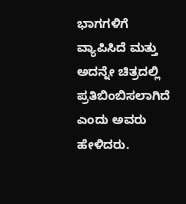ಭಾಗಗಳಿಗೆ ವ್ಯಾಪಿಸಿದೆ ಮತ್ತು ಅದನ್ನೇ ಚಿತ್ರದಲ್ಲಿ ಪ್ರತಿಬಿಂಬಿಸಲಾಗಿದೆ ಎಂದು ಅವರು ಹೇಳಿದರು.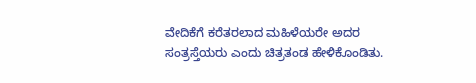ವೇದಿಕೆಗೆ ಕರೆತರಲಾದ ಮಹಿಳೆಯರೇ ಅದರ ಸಂತ್ರಸ್ತೆಯರು ಎಂದು ಚಿತ್ರತಂಡ ಹೇಳಿಕೊಂಡಿತು.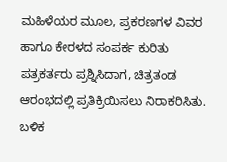ಮಹಿಳೆಯರ ಮೂಲ, ಪ್ರಕರಣಗಳ ವಿವರ ಹಾಗೂ ಕೇರಳದ ಸಂಪರ್ಕ ಕುರಿತು ಪತ್ರಕರ್ತರು ಪ್ರಶ್ನಿಸಿದಾಗ, ಚಿತ್ರತಂಡ ಆರಂಭದಲ್ಲಿ ಪ್ರತಿಕ್ರಿಯಿಸಲು ನಿರಾಕರಿಸಿತು. ಬಳಿಕ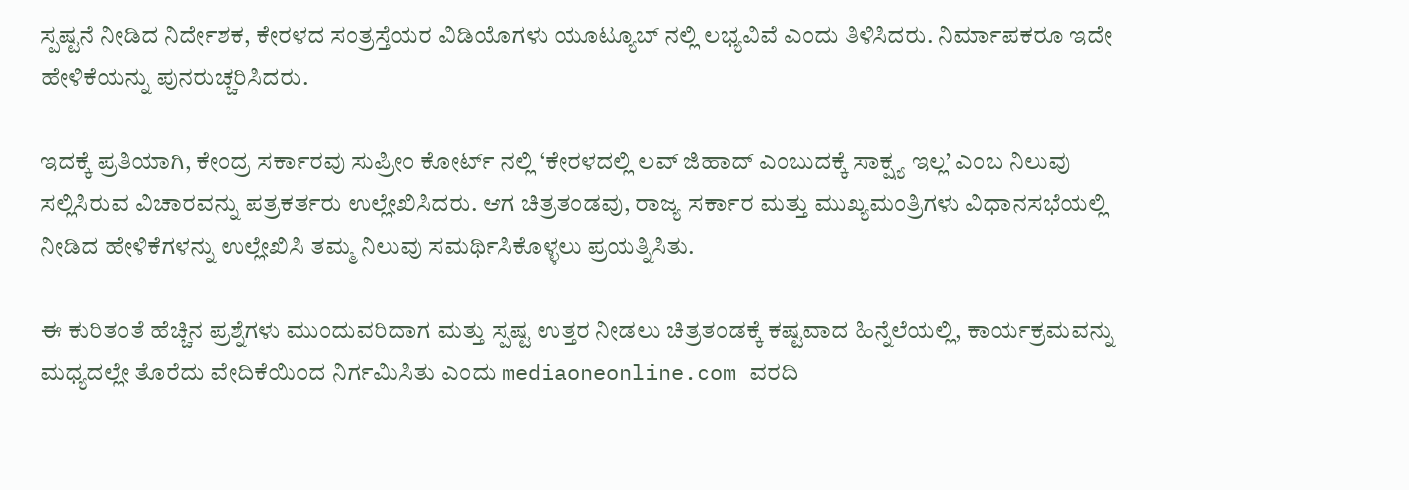ಸ್ಪಷ್ಟನೆ ನೀಡಿದ ನಿರ್ದೇಶಕ, ಕೇರಳದ ಸಂತ್ರಸ್ತೆಯರ ವಿಡಿಯೊಗಳು ಯೂಟ್ಯೂಬ್ ನಲ್ಲಿ ಲಭ್ಯವಿವೆ ಎಂದು ತಿಳಿಸಿದರು. ನಿರ್ಮಾಪಕರೂ ಇದೇ ಹೇಳಿಕೆಯನ್ನು ಪುನರುಚ್ಚರಿಸಿದರು.

ಇದಕ್ಕೆ ಪ್ರತಿಯಾಗಿ, ಕೇಂದ್ರ ಸರ್ಕಾರವು ಸುಪ್ರೀಂ ಕೋರ್ಟ್ ನಲ್ಲಿ ‘ಕೇರಳದಲ್ಲಿ ಲವ್ ಜಿಹಾದ್ ಎಂಬುದಕ್ಕೆ ಸಾಕ್ಷ್ಯ ಇಲ್ಲ’ ಎಂಬ ನಿಲುವು ಸಲ್ಲಿಸಿರುವ ವಿಚಾರವನ್ನು ಪತ್ರಕರ್ತರು ಉಲ್ಲೇಖಿಸಿದರು. ಆಗ ಚಿತ್ರತಂಡವು, ರಾಜ್ಯ ಸರ್ಕಾರ ಮತ್ತು ಮುಖ್ಯಮಂತ್ರಿಗಳು ವಿಧಾನಸಭೆಯಲ್ಲಿ ನೀಡಿದ ಹೇಳಿಕೆಗಳನ್ನು ಉಲ್ಲೇಖಿಸಿ ತಮ್ಮ ನಿಲುವು ಸಮರ್ಥಿಸಿಕೊಳ್ಳಲು ಪ್ರಯತ್ನಿಸಿತು.

ಈ ಕುರಿತಂತೆ ಹೆಚ್ಚಿನ ಪ್ರಶ್ನೆಗಳು ಮುಂದುವರಿದಾಗ ಮತ್ತು ಸ್ಪಷ್ಟ ಉತ್ತರ ನೀಡಲು ಚಿತ್ರತಂಡಕ್ಕೆ ಕಷ್ಟವಾದ ಹಿನ್ನೆಲೆಯಲ್ಲಿ, ಕಾರ್ಯಕ್ರಮವನ್ನು ಮಧ್ಯದಲ್ಲೇ ತೊರೆದು ವೇದಿಕೆಯಿಂದ ನಿರ್ಗಮಿಸಿತು ಎಂದು mediaoneonline.com ವರದಿ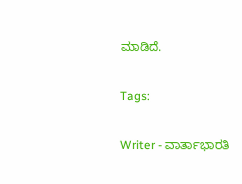ಮಾಡಿದೆ.

Tags:

Writer - ವಾರ್ತಾಭಾರತಿ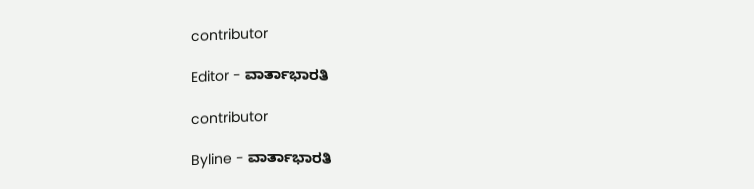contributor

Editor - ವಾರ್ತಾಭಾರತಿ

contributor

Byline - ವಾರ್ತಾಭಾರತಿ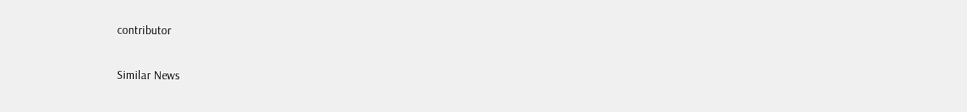contributor

Similar News